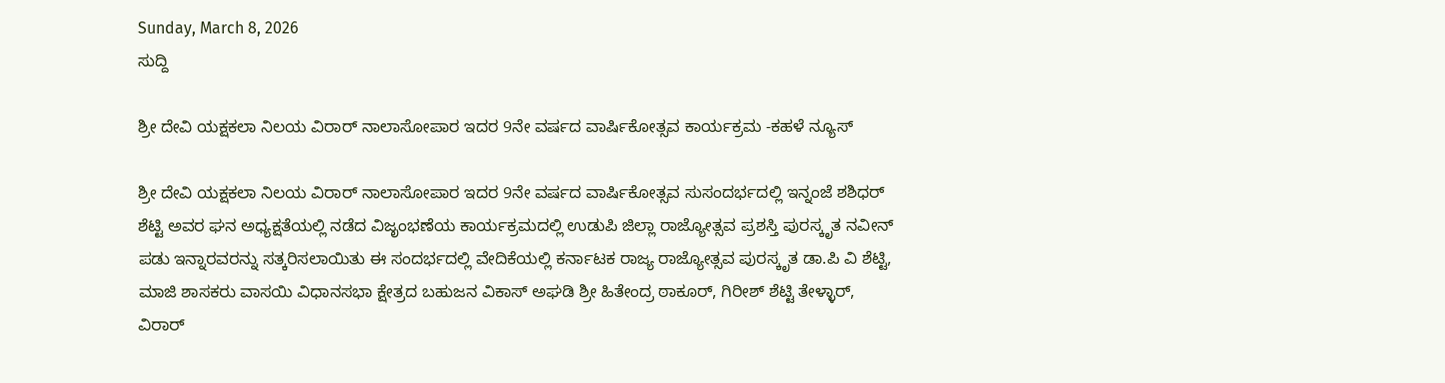Sunday, March 8, 2026
ಸುದ್ದಿ

ಶ್ರೀ ದೇವಿ ಯಕ್ಷಕಲಾ ನಿಲಯ ವಿರಾರ್ ನಾಲಾಸೋಪಾರ ಇದರ 9ನೇ ವರ್ಷದ ವಾರ್ಷಿಕೋತ್ಸವ ಕಾರ್ಯಕ್ರಮ -ಕಹಳೆ ನ್ಯೂಸ್

ಶ್ರೀ ದೇವಿ ಯಕ್ಷಕಲಾ ನಿಲಯ ವಿರಾರ್ ನಾಲಾಸೋಪಾರ ಇದರ 9ನೇ ವರ್ಷದ ವಾರ್ಷಿಕೋತ್ಸವ ಸುಸಂದರ್ಭದಲ್ಲಿ ಇನ್ನಂಜೆ ಶಶಿಧರ್ ಶೆಟ್ಟಿ ಅವರ ಘನ ಅಧ್ಯಕ್ಷತೆಯಲ್ಲಿ ನಡೆದ ವಿಜೃಂಭಣೆಯ ಕಾರ್ಯಕ್ರಮದಲ್ಲಿ ಉಡುಪಿ ಜಿಲ್ಲಾ ರಾಜ್ಯೋತ್ಸವ ಪ್ರಶಸ್ತಿ ಪುರಸ್ಕೃತ ನವೀನ್ ಪಡು ಇನ್ನಾರವರನ್ನು ಸತ್ಕರಿಸಲಾಯಿತು ಈ ಸಂದರ್ಭದಲ್ಲಿ ವೇದಿಕೆಯಲ್ಲಿ ಕರ್ನಾಟಕ ರಾಜ್ಯ ರಾಜ್ಯೋತ್ಸವ ಪುರಸ್ಕೃತ ಡಾ.ಪಿ ವಿ ಶೆಟ್ಟಿ, ಮಾಜಿ ಶಾಸಕರು ವಾಸಯಿ ವಿಧಾನಸಭಾ ಕ್ಷೇತ್ರದ ಬಹುಜನ ವಿಕಾಸ್ ಅಘಡಿ ಶ್ರೀ ಹಿತೇಂದ್ರ ಠಾಕೂರ್, ಗಿರೀಶ್ ಶೆಟ್ಟಿ ತೇಳ್ಳಾರ್, ವಿರಾರ್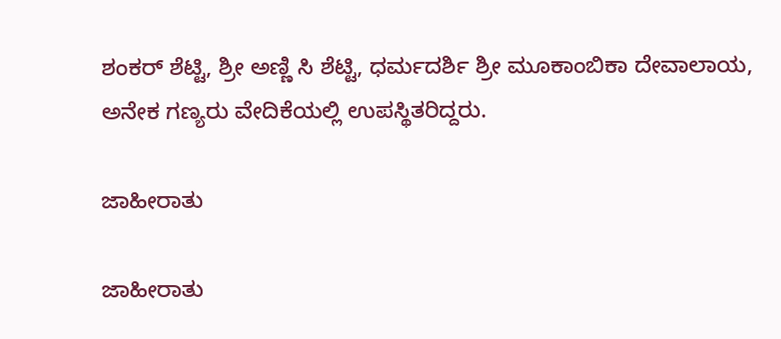ಶಂಕರ್ ಶೆಟ್ಟಿ, ಶ್ರೀ ಅಣ್ಣಿ ಸಿ ಶೆಟ್ಟಿ, ಧರ್ಮದರ್ಶಿ ಶ್ರೀ ಮೂಕಾಂಬಿಕಾ ದೇವಾಲಾಯ,
ಅನೇಕ ಗಣ್ಯರು ವೇದಿಕೆಯಲ್ಲಿ ಉಪಸ್ಥಿತರಿದ್ದರು.

ಜಾಹೀರಾತು

ಜಾಹೀರಾತು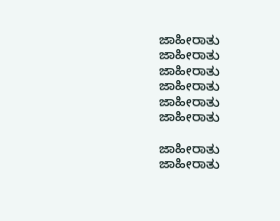ಜಾಹೀರಾತು
ಜಾಹೀರಾತು
ಜಾಹೀರಾತು
ಜಾಹೀರಾತು
ಜಾಹೀರಾತು
ಜಾಹೀರಾತು

ಜಾಹೀರಾತು
ಜಾಹೀರಾತು